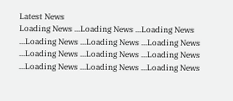Latest News
Loading News ...Loading News ...Loading News ...Loading News ...Loading News ...Loading News ...Loading News ...Loading News ...Loading News ...Loading News ...Loading News ...Loading News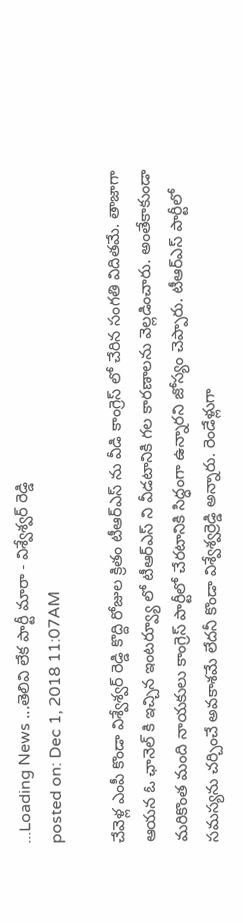...Loading News ...తెలివి లేక పార్టీ మారా - విశ్వేశ్వర్ రెడ్డి
posted on: Dec 1, 2018 11:07AM

చేవెళ్ల ఎంపీ కొండా విశ్వేశ్వర్ రెడ్డి కొద్ది రోజుల క్రితం టీఆర్ఎస్ ను వీడి కాంగ్రెస్ లో చేరిన సంగతి విదితమే. తాజాగా ఆయన ఓ ఛానెల్ కి ఇచ్చిన ఇంటర్వ్యూ లో టీఆర్ఎస్ ని వీడటానికి గల కారణాలను వెల్లడించారు. అంతేకాకుండా మరికొంత మంది నాయకులు కాంగ్రెస్ పార్టీలో చేరటానికి సిద్ధంగా ఉన్నారని జోస్యం చెప్పారు. టీఆర్ఎస్ పార్టీలో సమస్యను చర్చించే అవకాశమే లేదనీ కొండా విశ్వేశ్వర్రెడ్డి అన్నారు. రెండేళ్లుగా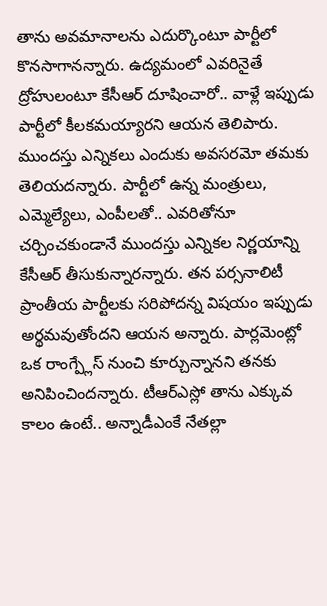తాను అవమానాలను ఎదుర్కొంటూ పార్టీలో కొనసాగానన్నారు. ఉద్యమంలో ఎవరినైతే ద్రోహులంటూ కేసీఆర్ దూషించారో.. వాళ్లే ఇప్పుడు పార్టీలో కీలకమయ్యారని ఆయన తెలిపారు. ముందస్తు ఎన్నికలు ఎందుకు అవసరమో తమకు తెలియదన్నారు. పార్టీలో ఉన్న మంత్రులు, ఎమ్మెల్యేలు, ఎంపీలతో.. ఎవరితోనూ చర్చించకుండానే ముందస్తు ఎన్నికల నిర్ణయాన్ని కేసీఆర్ తీసుకున్నారన్నారు. తన పర్సనాలిటీ ప్రాంతీయ పార్టీలకు సరిపోదన్న విషయం ఇప్పుడు అర్థమవుతోందని ఆయన అన్నారు. పార్లమెంట్లో ఒక రాంగ్ప్లేస్ నుంచి కూర్చున్నానని తనకు అనిపించిందన్నారు. టీఆర్ఎస్లో తాను ఎక్కువ కాలం ఉంటే.. అన్నాడీఎంకే నేతల్లా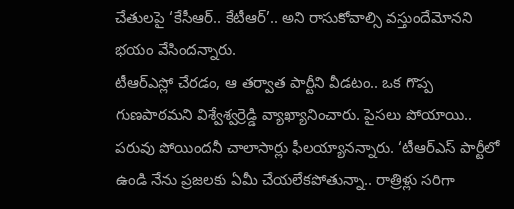చేతులపై ‘కేసీఆర్.. కేటీఆర్’.. అని రాసుకోవాల్సి వస్తుందేమోనని భయం వేసిందన్నారు.
టీఆర్ఎస్లో చేరడం, ఆ తర్వాత పార్టీని వీడటం.. ఒక గొప్ప గుణపాఠమని విశ్వేశ్వర్రెడ్డి వ్యాఖ్యానించారు. పైసలు పోయాయి.. పరువు పోయిందనీ చాలాసార్లు ఫీలయ్యానన్నారు. ‘టీఆర్ఎస్ పార్టీలో ఉండి నేను ప్రజలకు ఏమీ చేయలేకపోతున్నా.. రాత్రిళ్లు సరిగా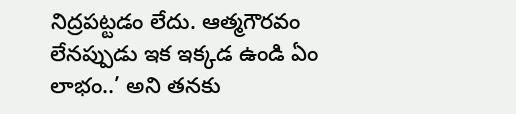నిద్రపట్టడం లేదు. ఆత్మగౌరవం లేనప్పుడు ఇక ఇక్కడ ఉండి ఏం లాభం..’ అని తనకు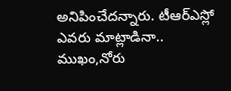అనిపించేదన్నారు. టీఆర్ఎస్లో ఎవరు మాట్లాడినా.. ముఖం,నోరు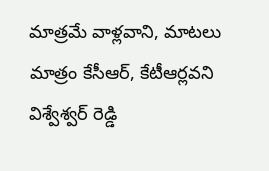మాత్రమే వాళ్లవాని, మాటలు మాత్రం కేసీఆర్, కేటీఆర్లవని విశ్వేశ్వర్ రెడ్డి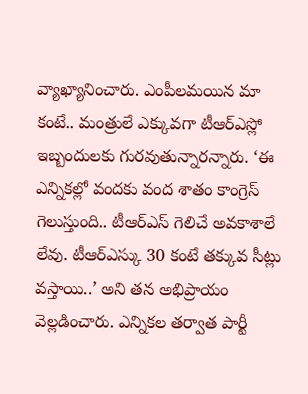వ్యాఖ్యానించారు. ఎంపీలమయిన మా కంటే.. మంత్రులే ఎక్కువగా టీఆర్ఎస్లో ఇబ్బందులకు గురవుతున్నారన్నారు. ‘ఈ ఎన్నికల్లో వందకు వంద శాతం కాంగ్రెస్ గెలుస్తుంది.. టీఆర్ఎస్ గెలిచే అవకాశాలే లేవు. టీఆర్ఎస్కు 30 కంటే తక్కువ సీట్లు వస్తాయి..’ అని తన అభిప్రాయం వెల్లడించారు. ఎన్నికల తర్వాత పార్టీ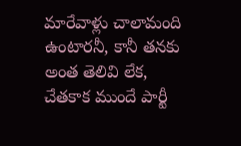మారేవాళ్లు చాలామంది ఉంటారనీ, కానీ తనకు అంత తెలివి లేక, చేతకాక ముందే పార్టీ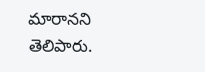మారానని తెలిపారు.